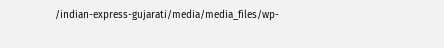/indian-express-gujarati/media/media_files/wp-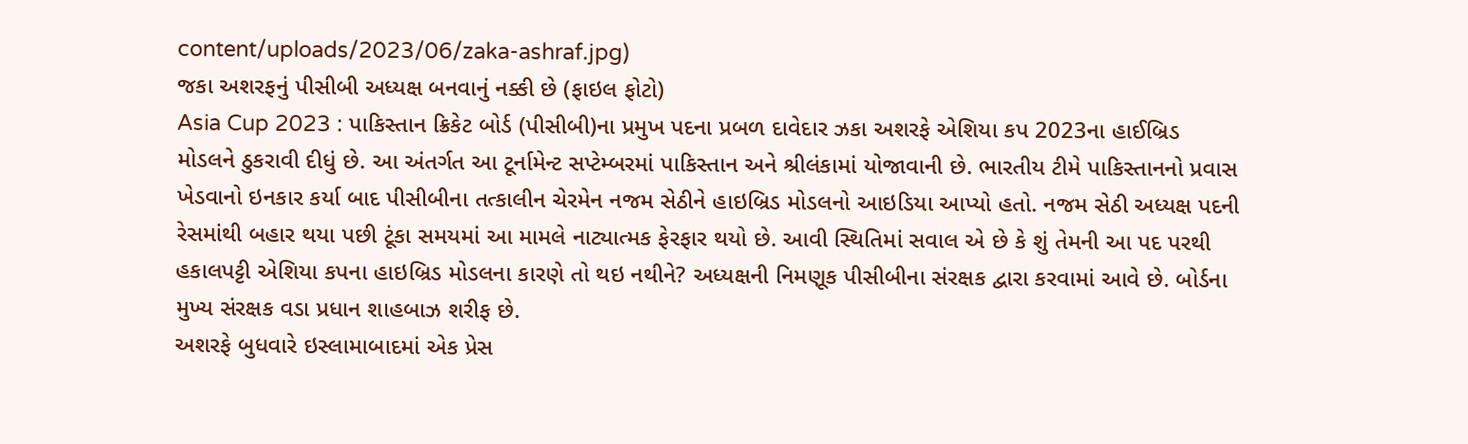content/uploads/2023/06/zaka-ashraf.jpg)
જકા અશરફનું પીસીબી અધ્યક્ષ બનવાનું નક્કી છે (ફાઇલ ફોટો)
Asia Cup 2023 : પાકિસ્તાન ક્રિકેટ બોર્ડ (પીસીબી)ના પ્રમુખ પદના પ્રબળ દાવેદાર ઝકા અશરફે એશિયા કપ 2023ના હાઈબ્રિડ મોડલને ઠુકરાવી દીધું છે. આ અંતર્ગત આ ટૂર્નામેન્ટ સપ્ટેમ્બરમાં પાકિસ્તાન અને શ્રીલંકામાં યોજાવાની છે. ભારતીય ટીમે પાકિસ્તાનનો પ્રવાસ ખેડવાનો ઇનકાર કર્યા બાદ પીસીબીના તત્કાલીન ચેરમેન નજમ સેઠીને હાઇબ્રિડ મોડલનો આઇડિયા આપ્યો હતો. નજમ સેઠી અધ્યક્ષ પદની રેસમાંથી બહાર થયા પછી ટૂંકા સમયમાં આ મામલે નાટ્યાત્મક ફેરફાર થયો છે. આવી સ્થિતિમાં સવાલ એ છે કે શું તેમની આ પદ પરથી હકાલપટ્ટી એશિયા કપના હાઇબ્રિડ મોડલના કારણે તો થઇ નથીને? અધ્યક્ષની નિમણૂક પીસીબીના સંરક્ષક દ્વારા કરવામાં આવે છે. બોર્ડના મુખ્ય સંરક્ષક વડા પ્રધાન શાહબાઝ શરીફ છે.
અશરફે બુધવારે ઇસ્લામાબાદમાં એક પ્રેસ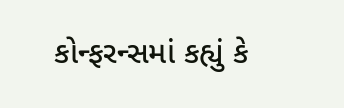કોન્ફરન્સમાં કહ્યું કે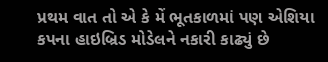પ્રથમ વાત તો એ કે મેં ભૂતકાળમાં પણ એશિયા કપના હાઇબ્રિડ મોડેલને નકારી કાઢ્યું છે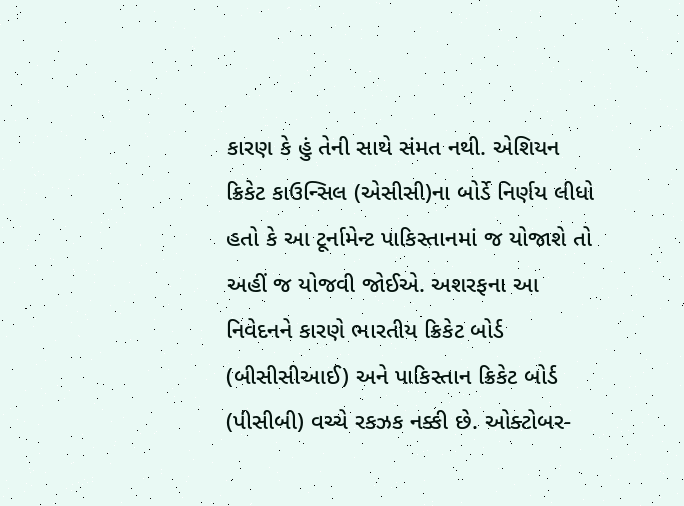કારણ કે હું તેની સાથે સંમત નથી. એશિયન ક્રિકેટ કાઉન્સિલ (એસીસી)ના બોર્ડે નિર્ણય લીધો હતો કે આ ટૂર્નામેન્ટ પાકિસ્તાનમાં જ યોજાશે તો અહીં જ યોજવી જોઈએ. અશરફના આ નિવેદનને કારણે ભારતીય ક્રિકેટ બોર્ડ (બીસીસીઆઈ) અને પાકિસ્તાન ક્રિકેટ બોર્ડ (પીસીબી) વચ્ચે રકઝક નક્કી છે. ઓક્ટોબર-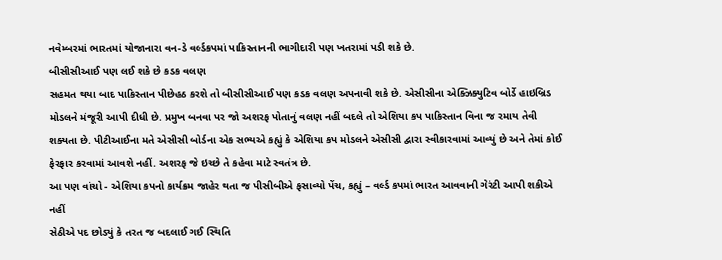નવેમ્બરમાં ભારતમાં યોજાનારા વન-ડે વર્લ્ડકપમાં પાકિસ્તાનની ભાગીદારી પણ ખતરામાં પડી શકે છે.
બીસીસીઆઈ પણ લઈ શકે છે કડક વલણ
સહમત થયા બાદ પાકિસ્તાન પીછેહઠ કરશે તો બીસીસીઆઈ પણ કડક વલણ અપનાવી શકે છે. એસીસીના એક્ઝિક્યુટિવ બોર્ડે હાઇબ્રિડ મોડલને મંજૂરી આપી દીધી છે. પ્રમુખ બનવા પર જો અશરફ પોતાનું વલણ નહીં બદલે તો એશિયા કપ પાકિસ્તાન વિના જ રમાય તેવી શક્યતા છે. પીટીઆઈના મતે એસીસી બોર્ડના એક સભ્યએ કહ્યું કે એશિયા કપ મોડલને એસીસી દ્વારા સ્વીકારવામાં આવ્યું છે અને તેમાં કોઈ ફેરફાર કરવામાં આવશે નહીં. અશરફ જે ઇચ્છે તે કહેવા માટે સ્વતંત્ર છે.
આ પણ વાંચો - એશિયા કપનો કાર્યક્રમ જાહેર થતા જ પીસીબીએ ફસાવ્યો પેંચ, કહ્યું – વર્લ્ડ કપમાં ભારત આવવાની ગેરંટી આપી શકીએ નહીં
સેઠીએ પદ છોડ્યું કે તરત જ બદલાઈ ગઈ સ્થિતિ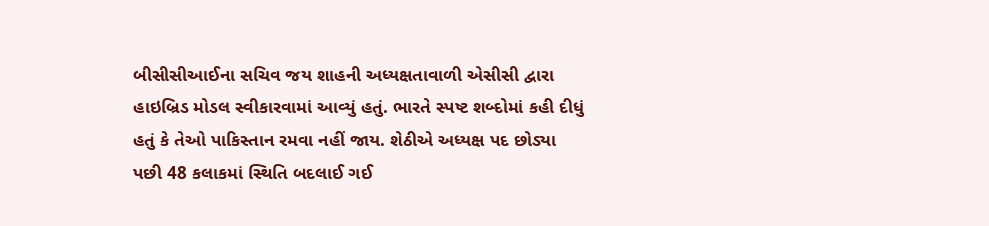બીસીસીઆઈના સચિવ જય શાહની અધ્યક્ષતાવાળી એસીસી દ્વારા હાઇબ્રિડ મોડલ સ્વીકારવામાં આવ્યું હતું. ભારતે સ્પષ્ટ શબ્દોમાં કહી દીધું હતું કે તેઓ પાકિસ્તાન રમવા નહીં જાય. શેઠીએ અધ્યક્ષ પદ છોડ્યા પછી 48 કલાકમાં સ્થિતિ બદલાઈ ગઈ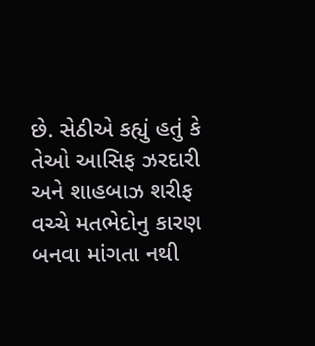છે. સેઠીએ કહ્યું હતું કે તેઓ આસિફ ઝરદારી અને શાહબાઝ શરીફ વચ્ચે મતભેદોનુ કારણ બનવા માંગતા નથી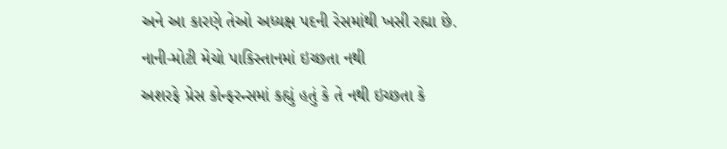અને આ કારણે તેઓ અધ્યક્ષ પદની રેસમાંથી ખસી રહ્યા છે.
નાની-મોટી મેચો પાકિસ્તાનમાં ઇચ્છતા નથી
અશરફે પ્રેસ કોન્ફરન્સમાં કહ્યું હતું કે તે નથી ઇચ્છતા કે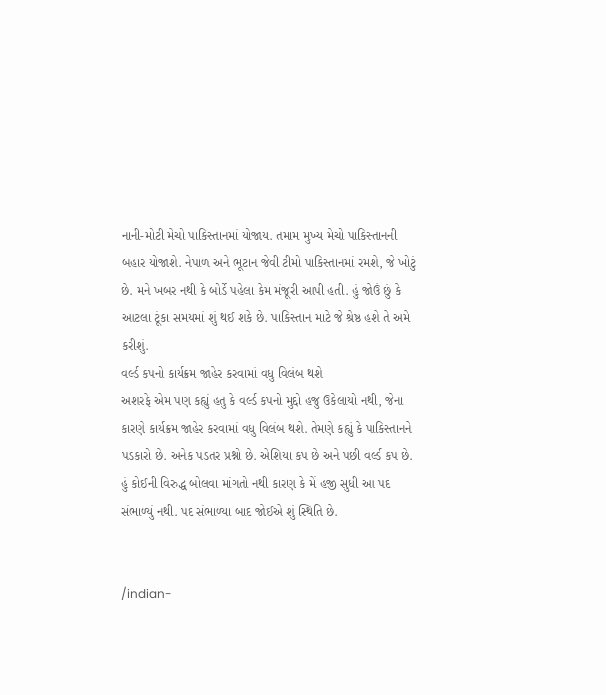નાની-મોટી મેચો પાકિસ્તાનમાં યોજાય. તમામ મુખ્ય મેચો પાકિસ્તાનની બહાર યોજાશે. નેપાળ અને ભૂટાન જેવી ટીમો પાકિસ્તાનમાં રમશે, જે ખોટું છે. મને ખબર નથી કે બોર્ડે પહેલા કેમ મંજૂરી આપી હતી. હું જોઉં છું કે આટલા ટૂંકા સમયમાં શું થઈ શકે છે. પાકિસ્તાન માટે જે શ્રેષ્ઠ હશે તે અમે કરીશું.
વર્લ્ડ કપનો કાર્યક્રમ જાહેર કરવામાં વધુ વિલંબ થશે
અશરફે એમ પણ કહ્યું હતુ કે વર્લ્ડ કપનો મુદ્દો હજુ ઉકેલાયો નથી, જેના કારણે કાર્યક્રમ જાહેર કરવામાં વધુ વિલંબ થશે. તેમણે કહ્યું કે પાકિસ્તાનને પડકારો છે. અનેક પડતર પ્રશ્નો છે. એશિયા કપ છે અને પછી વર્લ્ડ કપ છે. હું કોઈની વિરુદ્ધ બોલવા માંગતો નથી કારણ કે મેં હજી સુધી આ પદ સંભાળ્યું નથી. પદ સંભાળ્યા બાદ જોઈએ શું સ્થિતિ છે.


/indian-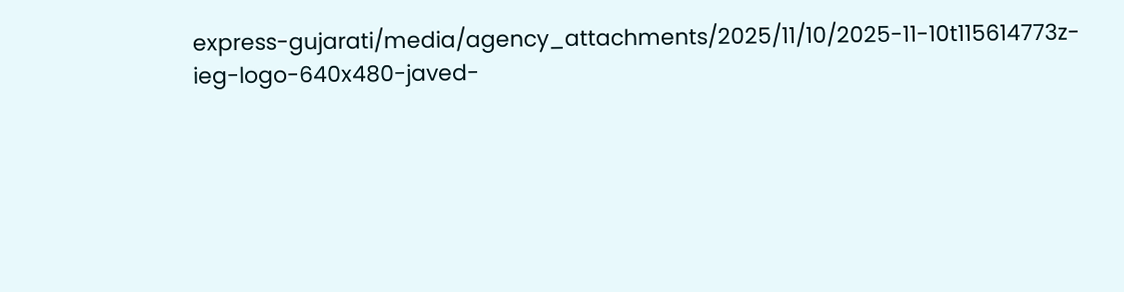express-gujarati/media/agency_attachments/2025/11/10/2025-11-10t115614773z-ieg-logo-640x480-javed-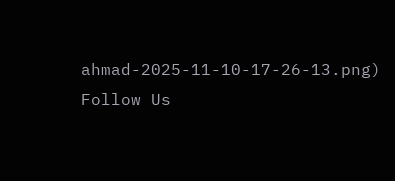ahmad-2025-11-10-17-26-13.png)
Follow Us